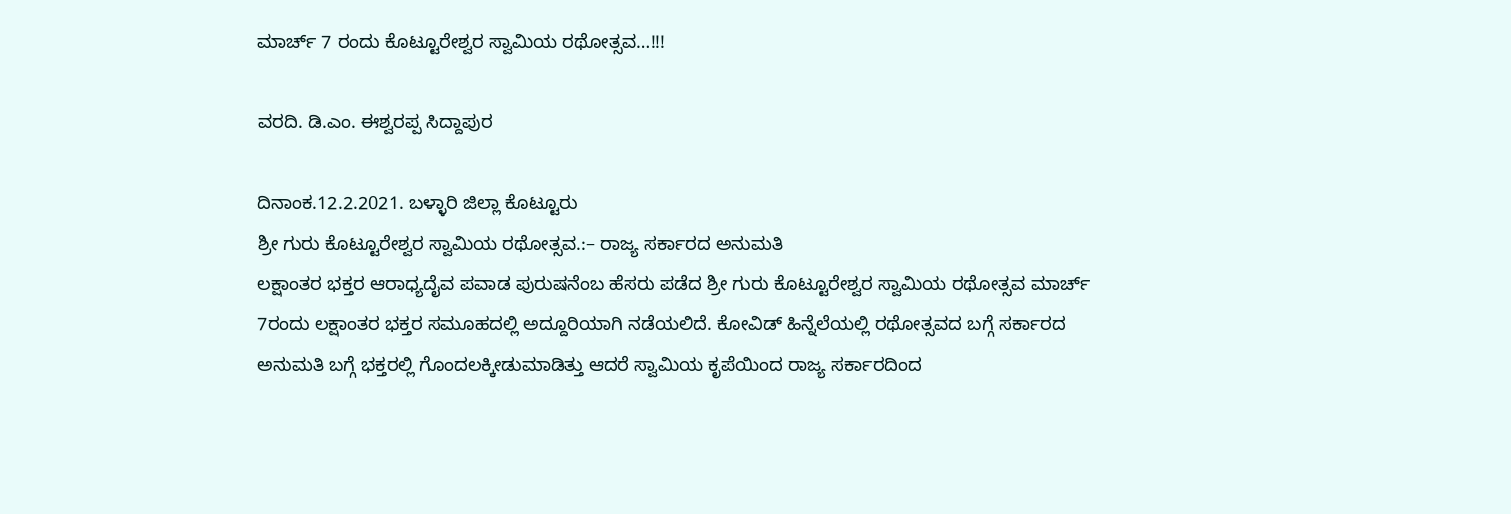ಮಾರ್ಚ್ 7 ರಂದು ಕೊಟ್ಟೂರೇಶ್ವರ ಸ್ವಾಮಿಯ ರಥೋತ್ಸವ…!!!

ವರದಿ. ಡಿ.ಎಂ. ಈಶ್ವರಪ್ಪ ಸಿದ್ದಾಪುರ

ದಿನಾಂಕ.12.2.2021. ಬಳ್ಳಾರಿ ಜಿಲ್ಲಾ ಕೊಟ್ಟೂರು
ಶ್ರೀ ಗುರು ಕೊಟ್ಟೂರೇಶ್ವರ ಸ್ವಾಮಿಯ ರಥೋತ್ಸವ.:– ರಾಜ್ಯ ಸರ್ಕಾರದ ಅನುಮತಿ
ಲಕ್ಷಾಂತರ ಭಕ್ತರ ಆರಾಧ್ಯದೈವ ಪವಾಡ ಪುರುಷನೆಂಬ ಹೆಸರು ಪಡೆದ ಶ್ರೀ ಗುರು ಕೊಟ್ಟೂರೇಶ್ವರ ಸ್ವಾಮಿಯ ರಥೋತ್ಸವ ಮಾರ್ಚ್ 7ರಂದು ಲಕ್ಷಾಂತರ ಭಕ್ತರ ಸಮೂಹದಲ್ಲಿ ಅದ್ದೂರಿಯಾಗಿ ನಡೆಯಲಿದೆ. ಕೋವಿಡ್ ಹಿನ್ನೆಲೆಯಲ್ಲಿ ರಥೋತ್ಸವದ ಬಗ್ಗೆ ಸರ್ಕಾರದ ಅನುಮತಿ ಬಗ್ಗೆ ಭಕ್ತರಲ್ಲಿ ಗೊಂದಲಕ್ಕೀಡುಮಾಡಿತ್ತು ಆದರೆ ಸ್ವಾಮಿಯ ಕೃಪೆಯಿಂದ ರಾಜ್ಯ ಸರ್ಕಾರದಿಂದ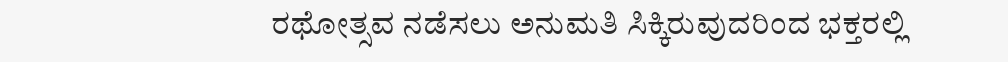ರಥೋತ್ಸವ ನಡೆಸಲು ಅನುಮತಿ ಸಿಕ್ಕಿರುವುದರಿಂದ ಭಕ್ತರಲ್ಲಿ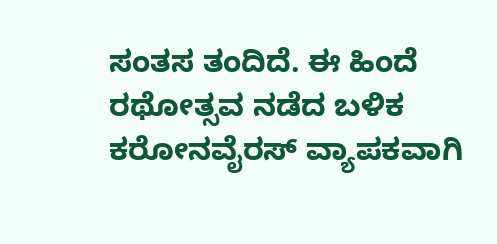ಸಂತಸ ತಂದಿದೆ. ಈ ಹಿಂದೆ ರಥೋತ್ಸವ ನಡೆದ ಬಳಿಕ ಕರೋನವೈರಸ್ ವ್ಯಾಪಕವಾಗಿ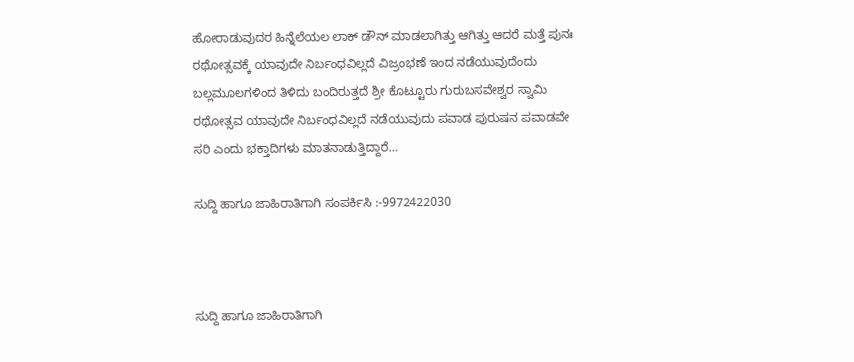ಹೋರಾಡುವುದರ ಹಿನ್ನೆಲೆಯಲ ಲಾಕ್ ಡೌನ್ ಮಾಡಲಾಗಿತ್ತು ಆಗಿತ್ತು ಆದರೆ ಮತ್ತೆ ಪುನಃ ರಥೋತ್ಸವಕ್ಕೆ ಯಾವುದೇ ನಿರ್ಬಂಧವಿಲ್ಲದೆ ವಿಜ್ರಂಭಣೆ ಇಂದ ನಡೆಯುವುದೆಂದು ಬಲ್ಲಮೂಲಗಳಿಂದ ತಿಳಿದು ಬಂದಿರುತ್ತದೆ ಶ್ರೀ ಕೊಟ್ಟೂರು ಗುರುಬಸವೇಶ್ವರ ಸ್ವಾಮಿ ರಥೋತ್ಸವ ಯಾವುದೇ ನಿರ್ಬಂಧವಿಲ್ಲದೆ ನಡೆಯುವುದು ಪವಾಡ ಪುರುಷನ ಪವಾಡವೇ ಸರಿ ಎಂದು ಭಕ್ತಾದಿಗಳು ಮಾತನಾಡುತ್ತಿದ್ದಾರೆ…

ಸುದ್ದಿ ಹಾಗೂ ಜಾಹಿರಾತಿಗಾಗಿ ಸಂಪರ್ಕಿಸಿ :-9972422030



ಸುದ್ದಿ ಹಾಗೂ ಜಾಹಿರಾತಿಗಾಗಿ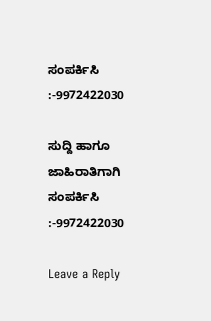ಸಂಪರ್ಕಿಸಿ :-9972422030

ಸುದ್ದಿ ಹಾಗೂ ಜಾಹಿರಾತಿಗಾಗಿ ಸಂಪರ್ಕಿಸಿ :-9972422030

Leave a Reply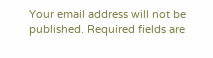Your email address will not be published. Required fields are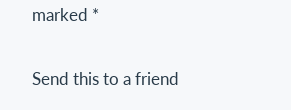marked *

Send this to a friend